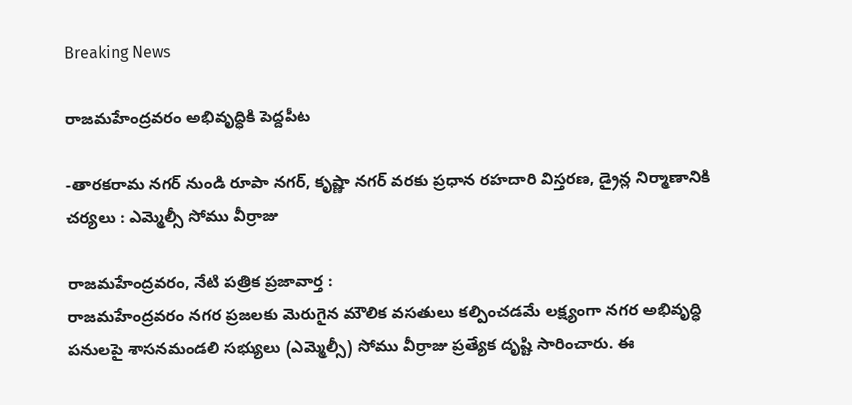Breaking News

రాజమహేంద్రవరం అభివృద్ధికి పెద్దపీట

-తారకరామ నగర్ నుండి రూపా నగర్, కృష్ణా నగర్ వరకు ప్రధాన రహదారి విస్తరణ, డ్రైన్ల నిర్మాణానికి చర్యలు : ఎమ్మెల్సీ సోము వీర్రాజు

రాజమహేంద్రవరం, నేటి పత్రిక ప్రజావార్త :
రాజమహేంద్రవరం నగర ప్రజలకు మెరుగైన మౌలిక వసతులు కల్పించడమే లక్ష్యంగా నగర అభివృద్ధి పనులపై శాసనమండలి సభ్యులు (ఎమ్మెల్సీ) సోము వీర్రాజు ప్రత్యేక దృష్టి సారించారు. ఈ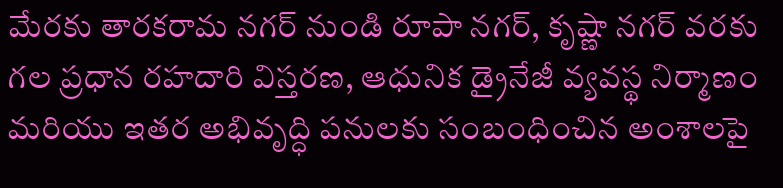మేరకు తారకరామ నగర్ నుండి రూపా నగర్, కృష్ణా నగర్ వరకు గల ప్రధాన రహదారి విస్తరణ, ఆధునిక డ్రైనేజీ వ్యవస్థ నిర్మాణం మరియు ఇతర అభివృద్ధి పనులకు సంబంధించిన అంశాలపై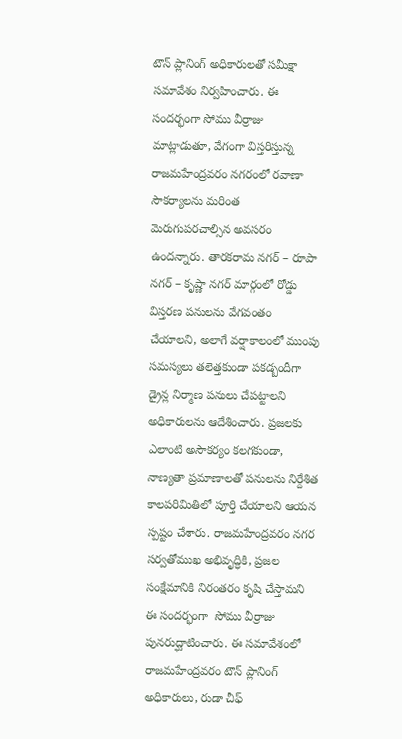టౌన్ ప్లానింగ్ అధికారులతో సమీక్షా సమావేశం నిర్వహించారు. ఈ సందర్భంగా సోము వీర్రాజు మాట్లాడుతూ, వేగంగా విస్తరిస్తున్న రాజమహేంద్రవరం నగరంలో రవాణా సౌకర్యాలను మరింత మెరుగుపరచాల్సిన అవసరం ఉందన్నారు. తారకరామ నగర్ – రూపా నగర్ – కృష్ణా నగర్ మార్గంలో రోడ్డు విస్తరణ పనులను వేగవంతం చేయాలని, అలాగే వర్షాకాలంలో ముంపు సమస్యలు తలెత్తకుండా పకడ్బందీగా డ్రైన్ల నిర్మాణ పనులు చేపట్టాలని అధికారులను ఆదేశించారు. ప్రజలకు ఎలాంటి అసౌకర్యం కలగకుండా, నాణ్యతా ప్రమాణాలతో పనులను నిర్దేశిత కాలపరిమితిలో పూర్తి చేయాలని ఆయన స్పష్టం చేశారు. రాజమహేంద్రవరం నగర సర్వతోముఖ అభివృద్ధికి, ప్రజల సంక్షేమానికి నిరంతరం కృషి చేస్తామని ఈ సందర్భంగా  సోము వీర్రాజు పునరుద్ఘాటించారు. ఈ సమావేశంలో రాజమహేంద్రవరం టౌన్ ప్లానింగ్ అధికారులు, రుడా చీఫ్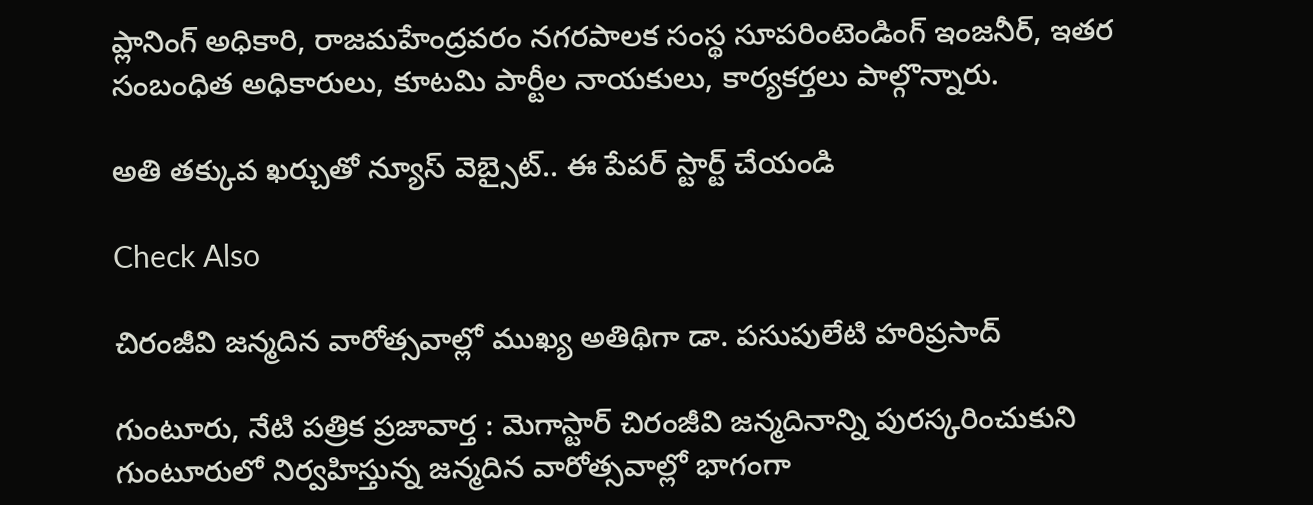ప్లానింగ్ అధికారి, రాజమహేంద్రవరం నగరపాలక సంస్థ సూపరింటెండింగ్ ఇంజనీర్, ఇతర సంబంధిత అధికారులు, కూటమి పార్టీల నాయకులు, కార్యకర్తలు పాల్గొన్నారు.

అతి తక్కువ ఖర్చుతో న్యూస్ వెబ్సైట్.. ఈ పేపర్ స్టార్ట్ చేయండి

Check Also

చిరంజీవి జన్మదిన వారోత్సవాల్లో ముఖ్య అతిథిగా డా. పసుపులేటి హరిప్రసాద్

గుంటూరు, నేటి పత్రిక ప్రజావార్త : మెగాస్టార్ చిరంజీవి జన్మదినాన్ని పురస్కరించుకుని గుంటూరులో నిర్వహిస్తున్న జన్మదిన వారోత్సవాల్లో భాగంగా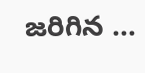జరిగిన …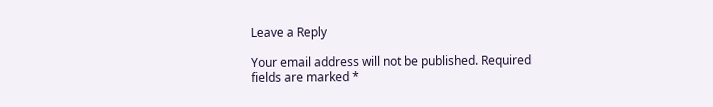Leave a Reply

Your email address will not be published. Required fields are marked *